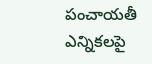పంచాయతీ ఎన్నికలపై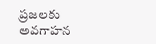ప్రజలకు అవగాహన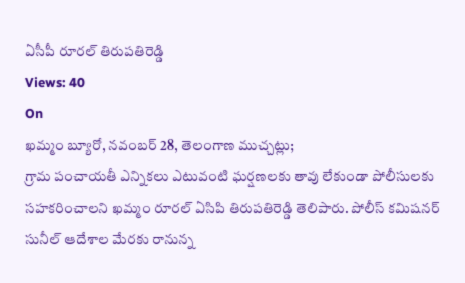ఏసీపీ రూరల్ తిరుపతిరెడ్డి
Views: 40
On
ఖమ్మం బ్యూరో, నవంబర్ 28, తెలంగాణ ముచ్చట్లు;
గ్రామ పంచాయతీ ఎన్నికలు ఎటువంటి ఘర్షణలకు తావు లేకుండా పోలీసులకు సహకరించాలని ఖమ్మం రూరల్ ఏసిపి తిరుపతిరెడ్డి తెలిపారు. పోలీస్ కమిషనర్ సునీల్ ఆదేశాల మేరకు రానున్న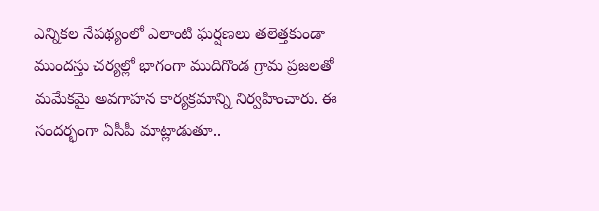ఎన్నికల నేపథ్యంలో ఎలాంటి ఘర్షణలు తలెత్తకుండా ముందస్తు చర్యల్లో భాగంగా ముదిగొండ గ్రామ ప్రజలతో మమేకమై అవగాహన కార్యక్రమాన్ని నిర్వహించారు. ఈ సందర్భంగా ఏసీపీ మాట్లాడుతూ..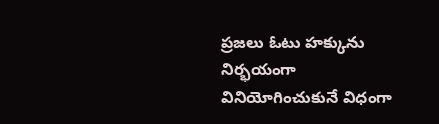ప్రజలు ఓటు హక్కును నిర్భయంగా వినియోగించుకునే విధంగా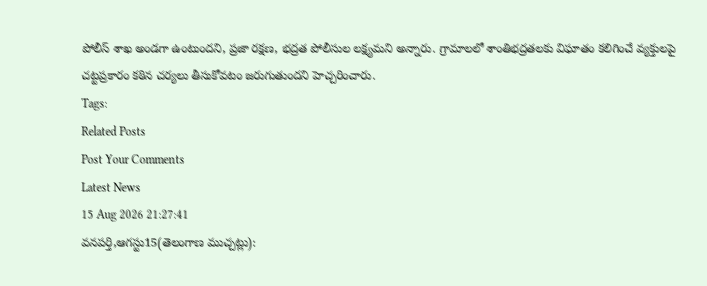పోలీస్ శాఖ అండగా ఉంటుందని, ప్రజా రక్షణ, భద్రత పోలీసుల లక్ష్యమని అన్నారు. గ్రామాలలో శాంతిభద్రతలకు విఘాతం కలిగించే వ్యక్తులపై చట్టప్రకారం కఠిన చర్యలు తీసుకోవటం జరుగుతుందని హెచ్చరించారు.
Tags:
Related Posts
Post Your Comments
Latest News
15 Aug 2026 21:27:41
వనపర్తి,ఆగస్టు15(తెలంగాణ ముచ్చట్లు):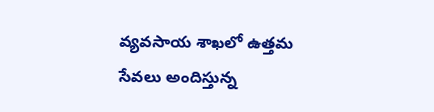వ్యవసాయ శాఖలో ఉత్తమ సేవలు అందిస్తున్న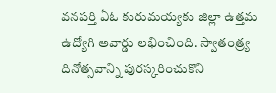వనపర్తి ఏఓ కురుమయ్యకు జిల్లా ఉత్తమ ఉద్యోగి అవార్డు లభించింది. స్వాతంత్ర్య దినోత్సవాన్ని పురస్కరించుకొని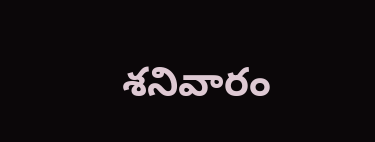శనివారం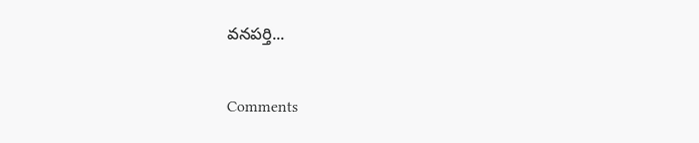వనపర్తి...


Comments